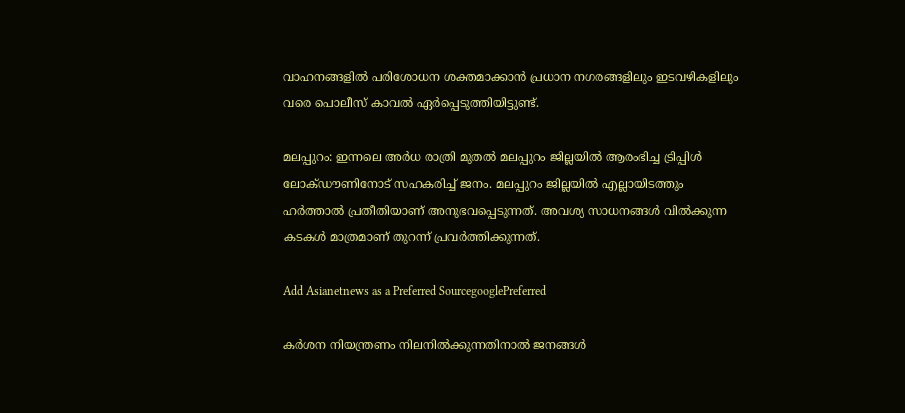വാഹനങ്ങളിൽ പരിശോധന ശക്തമാക്കാൻ പ്രധാന നഗരങ്ങളിലും ഇടവഴികളിലും വരെ പൊലീസ് കാവൽ ഏർപ്പെടുത്തിയിട്ടുണ്ട്.

മലപ്പുറം: ഇന്നലെ അർധ രാത്രി മുതൽ മലപ്പുറം ജില്ലയിൽ ആരംഭിച്ച ട്രിപ്പിൾ ലോക്ഡൗണിനോട് സഹകരിച്ച് ജനം. മലപ്പുറം ജില്ലയിൽ എല്ലായിടത്തും ഹർത്താൽ പ്രതീതിയാണ് അനുഭവപ്പെടുന്നത്. അവശ്യ സാധനങ്ങൾ വിൽക്കുന്ന കടകൾ മാത്രമാണ് തുറന്ന് പ്രവർത്തിക്കുന്നത്.

Add Asianetnews as a Preferred SourcegooglePreferred

കർശന നിയന്ത്രണം നിലനിൽക്കുന്നതിനാൽ ജനങ്ങൾ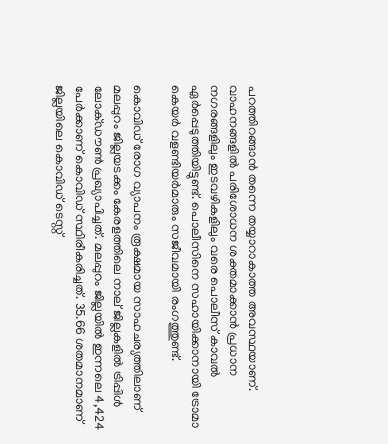പറത്തിറങ്ങാൻ തന്നെ തയ്യാറാകാത്ത അവസ്ഥയാണ്. വാഹനങ്ങളിൽ പരിശോധന ശക്തമാക്കാൻ പ്രധാന നഗരങ്ങളിലും ഇടവഴികളിലും വരെ പൊലീസ് കാവൽ ഏർപ്പെടുത്തിയിട്ടുണ്ട്. പൊലീസിനെ സഹായിക്കാനായി ട്രോമാ കെയർ വളണ്ടിയർമാരും സജീവമായി രംഗത്തുണ്ട്.

കൊവിഡ് രോഗ വ്യാപനം രൂക്ഷമായ സാഹചര്യത്തിലാണ് മലപ്പുറം ജില്ലയടക്കം കേരളത്തിലെ നാല് ജില്ലകളിൽ ട്രിപ്പിൾ ലോക്ഡൗൺ പ്രഖ്യാപിച്ചത്. മലപ്പുറം ജില്ലയിൽ ഇന്നലെ 4,424 പേർക്കാണ് കൊവിഡ് സ്ഥിരീകരിച്ചത്. 35.66 ശതമാനമാണ് ജില്ലയിലെ കൊവിഡ് ടെസ്റ്റ്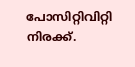പോസിറ്റിവിറ്റി നിരക്ക്.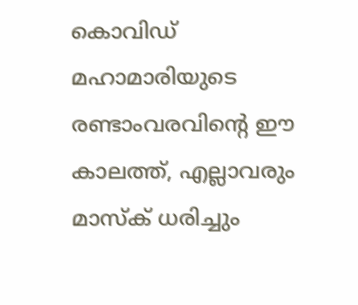കൊവിഡ് മഹാമാരിയുടെ രണ്ടാംവരവിന്റെ ഈ കാലത്ത്, എല്ലാവരും മാസ്‌ക് ധരിച്ചും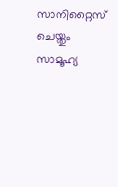സാനിറ്റൈസ് ചെയ്തും സാമൂഹ്യ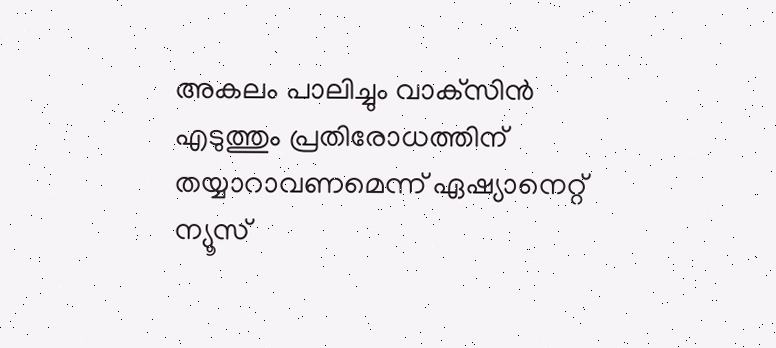അകലം പാലിച്ചും വാക്‌സിന്‍ എടുത്തും പ്രതിരോധത്തിന് തയ്യാറാവണമെന്ന് ഏഷ്യാനെറ്റ് ന്യൂസ്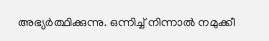അഭ്യര്‍ത്ഥിക്കുന്നു. ഒന്നിച്ച് നിന്നാല്‍ നമുക്കീ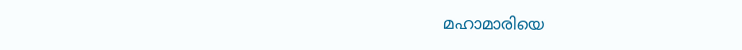മഹാമാരിയെ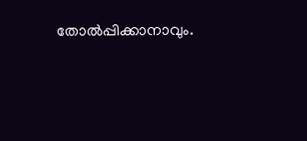തോല്‍പ്പിക്കാനാവും.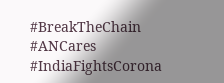#BreakTheChain #ANCares #IndiaFightsCorona